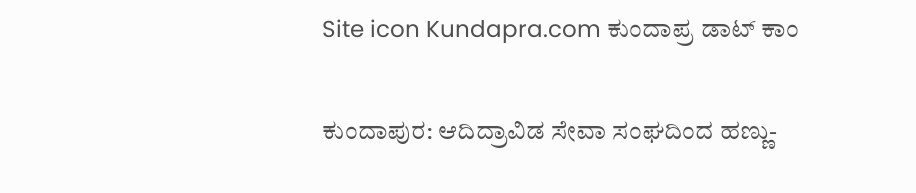Site icon Kundapra.com ಕುಂದಾಪ್ರ ಡಾಟ್ ಕಾಂ

ಕುಂದಾಪುರ: ಆದಿದ್ರಾವಿಡ ಸೇವಾ ಸಂಘದಿಂದ ಹಣ್ಣು-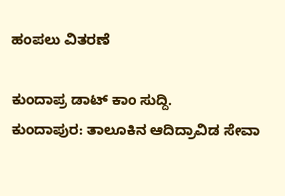ಹಂಪಲು ವಿತರಣೆ

ಕುಂದಾಪ್ರ ಡಾಟ್ ಕಾಂ ಸುದ್ದಿ.
ಕುಂದಾಪುರ: ತಾಲೂಕಿನ ಆದಿದ್ರಾವಿಡ ಸೇವಾ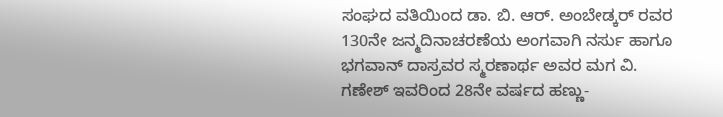ಸಂಘದ ವತಿಯಿಂದ ಡಾ. ಬಿ. ಆರ್. ಅಂಬೇಡ್ಕರ್ ರವರ 130ನೇ ಜನ್ಮದಿನಾಚರಣೆಯ ಅಂಗವಾಗಿ ನರ್ಸು ಹಾಗೂ ಭಗವಾನ್ ದಾಸ್ರವರ ಸ್ಮರಣಾರ್ಥ ಅವರ ಮಗ ವಿ. ಗಣೇಶ್ ಇವರಿಂದ 28ನೇ ವರ್ಷದ ಹಣ್ಣು-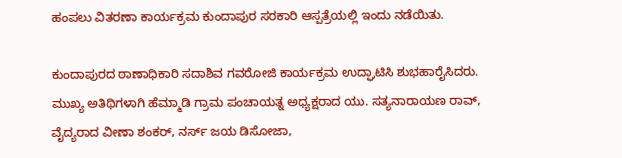ಹಂಪಲು ವಿತರಣಾ ಕಾರ್ಯಕ್ರಮ ಕುಂದಾಪುರ ಸರಕಾರಿ ಆಸ್ಪತ್ರೆಯಲ್ಲಿ ಇಂದು ನಡೆಯಿತು.

ಕುಂದಾಪುರದ ಠಾಣಾಧಿಕಾರಿ ಸದಾಶಿವ ಗವರೋಜಿ ಕಾರ್ಯಕ್ರಮ ಉದ್ಘಾಟಿಸಿ ಶುಭಹಾರೈಸಿದರು. ಮುಖ್ಯ ಅತಿಥಿಗಳಾಗಿ ಹೆಮ್ಮಾಡಿ ಗ್ರಾಮ ಪಂಚಾಯತ್ನ ಅಧ್ಯಕ್ಷರಾದ ಯು. ಸತ್ಯನಾರಾಯಣ ರಾವ್, ವೈದ್ಯರಾದ ವೀಣಾ ಶಂಕರ್, ನರ್ಸ್ ಜಯ ಡಿಸೋಜಾ,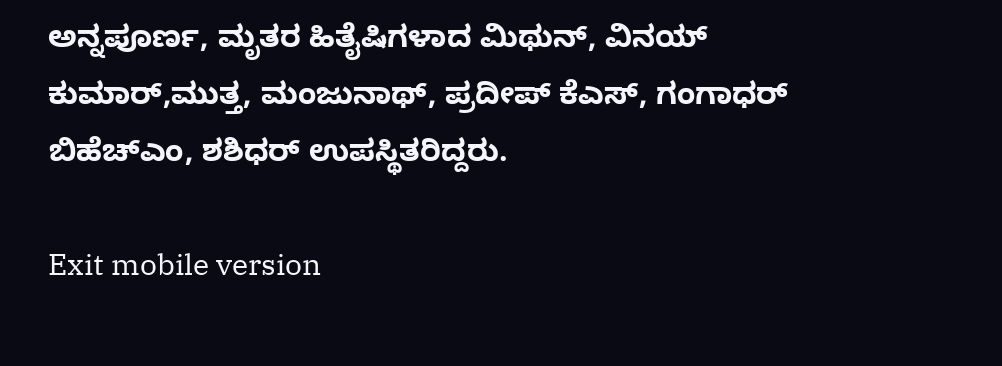ಅನ್ನಪೂರ್ಣ, ಮೃತರ ಹಿತೈಷಿಗಳಾದ ಮಿಥುನ್, ವಿನಯ್ ಕುಮಾರ್,ಮುತ್ತ, ಮಂಜುನಾಥ್, ಪ್ರದೀಪ್ ಕೆಎಸ್, ಗಂಗಾಧರ್ ಬಿಹೆಚ್ಎಂ, ಶಶಿಧರ್ ಉಪಸ್ಥಿತರಿದ್ದರು.

Exit mobile version